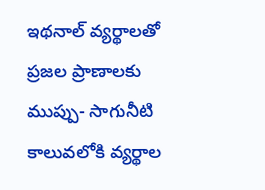ఇథనాల్ వ్యర్థాలతో ప్రజల ప్రాణాలకు ముప్పు- సాగునీటి కాలువలోకి వ్యర్థాల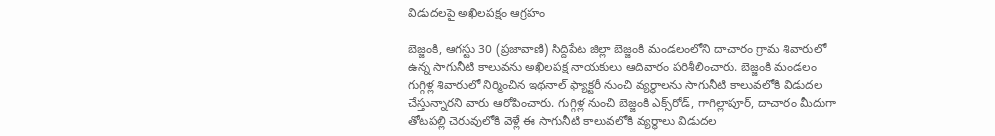విడుదలపై అఖిలపక్షం ఆగ్రహం

బెజ్జంకి, ఆగస్టు 30 (ప్రజావాణి) సిద్దిపేట జిల్లా బెజ్జంకి మండలంలోని దాచారం గ్రామ శివారులో ఉన్న సాగునీటి కాలువను అఖిలపక్ష నాయకులు ఆదివారం పరిశీలించారు. బెజ్జంకి మండలం గుగ్గిళ్ల శివారులో నిర్మించిన ఇథనాల్ ఫ్యాక్టరీ నుంచి వ్యర్థాలను సాగునీటి కాలువలోకి విడుదల చేస్తున్నారని వారు ఆరోపించారు. గుగ్గిళ్ల నుంచి బెజ్జంకి ఎక్స్‌రోడ్, గాగిల్లాపూర్, దాచారం మీదుగా తోటపల్లి చెరువులోకి వెళ్లే ఈ సాగునీటి కాలువలోకి వ్యర్థాలు విడుదల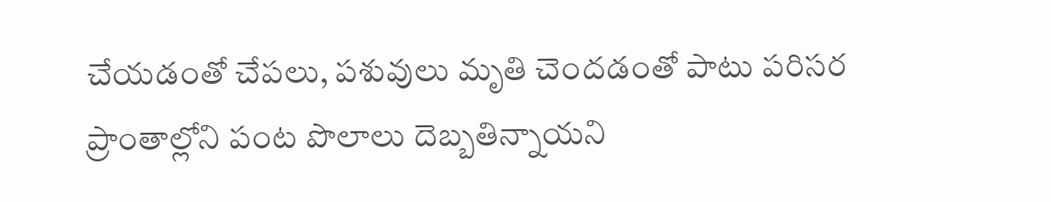చేయడంతో చేపలు, పశువులు మృతి చెందడంతో పాటు పరిసర ప్రాంతాల్లోని పంట పొలాలు దెబ్బతిన్నాయని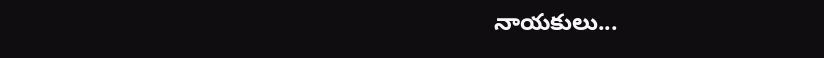నాయకులు...